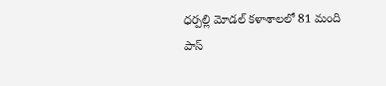ధర్పల్లి మోడల్ కళాశాలలో 81 మంది పాస్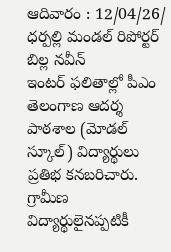ఆదివారం : 12/04/26/ ధర్పల్లి మండల్ రిపోర్టర్ బిల్ల నవీన్
ఇంటర్ ఫలితాల్లో పీఎం తెలంగాణ ఆదర్శ పాఠశాల (మోడల్ స్కూల్) విద్యార్థులు ప్రతిభ కనబరిచారు. గ్రామీణ విద్యార్థులైనప్పటికీ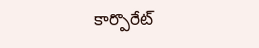కార్పొరేట్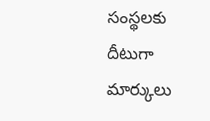సంస్థలకు దీటుగా మార్కులు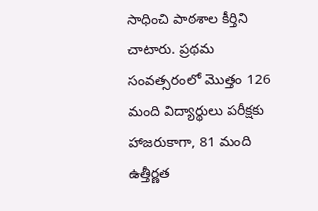సాధించి పాఠశాల కీర్తిని చాటారు. ప్రథమ సంవత్సరంలో మొత్తం 126 మంది విద్యార్థులు పరీక్షకు హాజరుకాగా, 81 మంది ఉత్తీర్ణత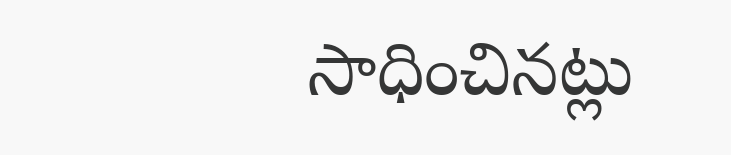సాధించినట్లు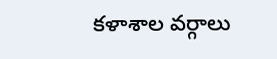కళాశాల వర్గాలు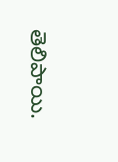తెలిపాయి.